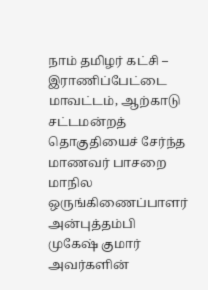நாம் தமிழர் கட்சி – இராணிப்பேட்டை மாவட்டம், ஆற்காடு சட்டமன்றத் தொகுதியைச் சேர்ந்த மாணவர் பாசறை மாநில ஒருங்கிணைப்பாளர் அன்புத்தம்பி முகேஷ் குமார் அவர்களின்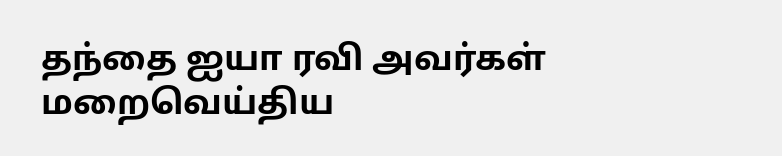தந்தை ஐயா ரவி அவர்கள் மறைவெய்திய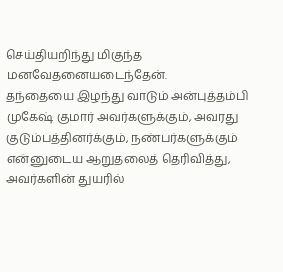செய்தியறிந்து மிகுந்த மனவேதனையடைந்தேன்.
தந்தையை இழந்து வாடும் அன்புத்தம்பி முகேஷ் குமார் அவர்களுக்கும், அவரது குடும்பத்தினர்க்கும், நண்பர்களுக்கும் என்னுடைய ஆறுதலைத் தெரிவித்து, அவர்களின் துயரில்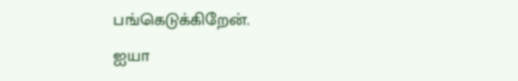பங்கெடுக்கிறேன்.
ஐயா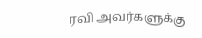ரவி அவர்களுக்கு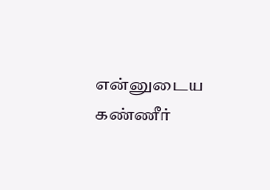என்னுடைய கண்ணீர்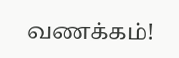வணக்கம்!